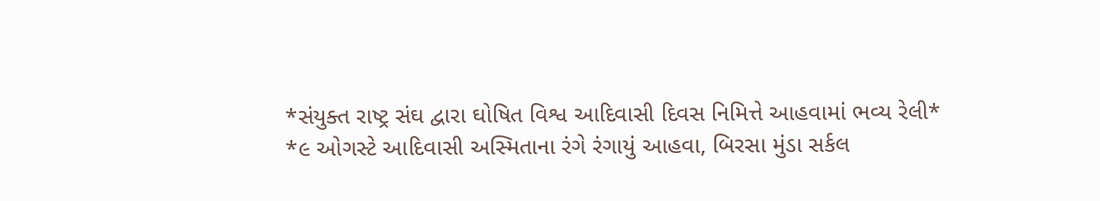*સંયુક્ત રાષ્ટ્ર સંઘ દ્વારા ઘોષિત વિશ્વ આદિવાસી દિવસ નિમિત્તે આહવામાં ભવ્ય રેલી*
*૯ ઓગસ્ટે આદિવાસી અસ્મિતાના રંગે રંગાયું આહવા, બિરસા મુંડા સર્કલ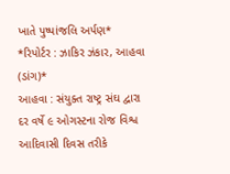ખાતે પુષ્પાંજલિ અર્પણ*
*રિપોર્ટર : ઝાકિર ઝંકાર, આહવા (ડાંગ)*
આહવા : સંયુક્ત રાષ્ટ્ર સંઘ દ્વારા દર વર્ષે ૯ ઓગસ્ટના રોજ વિશ્વ આદિવાસી દિવસ તરીકે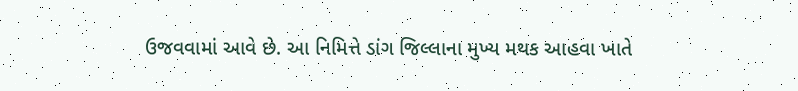ઉજવવામાં આવે છે. આ નિમિત્તે ડાંગ જિલ્લાના મુખ્ય મથક આહવા ખાતે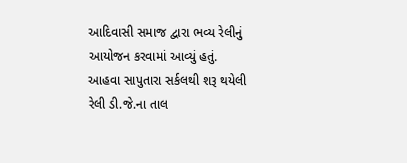આદિવાસી સમાજ દ્વારા ભવ્ય રેલીનું આયોજન કરવામાં આવ્યું હતું.
આહવા સાપુતારા સર્કલથી શરૂ થયેલી રેલી ડી.જે.ના તાલ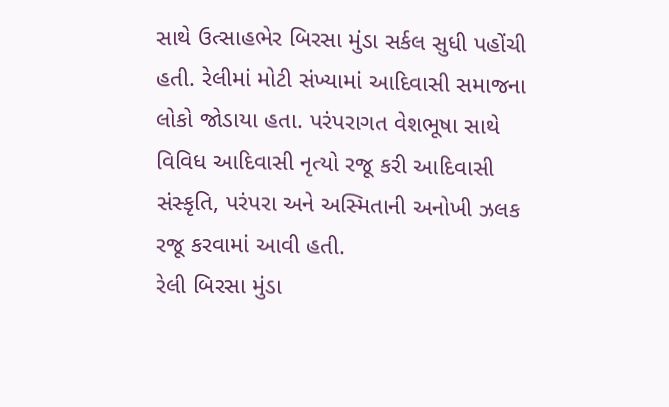સાથે ઉત્સાહભેર બિરસા મુંડા સર્કલ સુધી પહોંચી હતી. રેલીમાં મોટી સંખ્યામાં આદિવાસી સમાજના લોકો જોડાયા હતા. પરંપરાગત વેશભૂષા સાથે વિવિધ આદિવાસી નૃત્યો રજૂ કરી આદિવાસી સંસ્કૃતિ, પરંપરા અને અસ્મિતાની અનોખી ઝલક રજૂ કરવામાં આવી હતી.
રેલી બિરસા મુંડા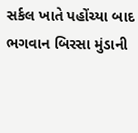સર્કલ ખાતે પહોંચ્યા બાદ ભગવાન બિરસા મુંડાની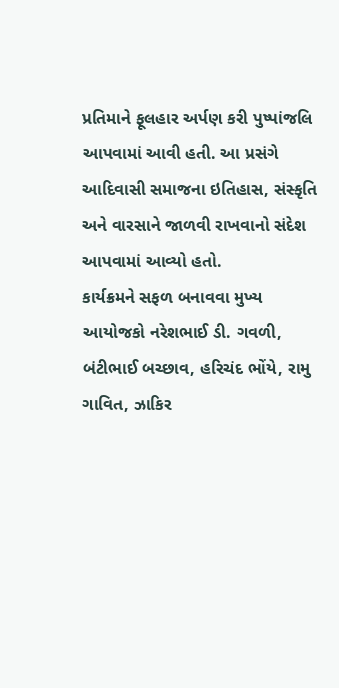પ્રતિમાને ફૂલહાર અર્પણ કરી પુષ્પાંજલિ આપવામાં આવી હતી. આ પ્રસંગે આદિવાસી સમાજના ઇતિહાસ, સંસ્કૃતિ અને વારસાને જાળવી રાખવાનો સંદેશ આપવામાં આવ્યો હતો.
કાર્યક્રમને સફળ બનાવવા મુખ્ય આયોજકો નરેશભાઈ ડી. ગવળી, બંટીભાઈ બચ્છાવ, હરિચંદ ભોંયે, રામુ ગાવિત, ઝાકિર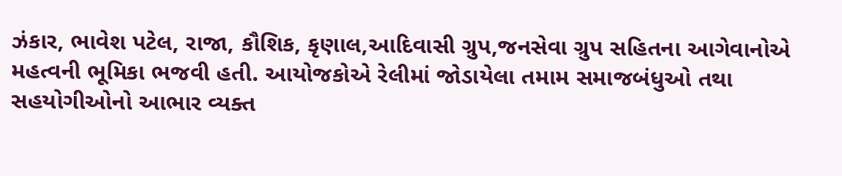ઝંકાર, ભાવેશ પટેલ, રાજા, કૌશિક, કૃણાલ,આદિવાસી ગ્રુપ,જનસેવા ગ્રુપ સહિતના આગેવાનોએ મહત્વની ભૂમિકા ભજવી હતી. આયોજકોએ રેલીમાં જોડાયેલા તમામ સમાજબંધુઓ તથા સહયોગીઓનો આભાર વ્યક્ત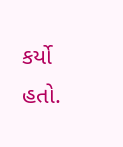કર્યો હતો.